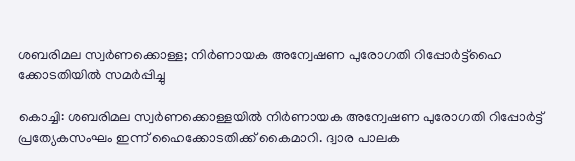ശബരിമല സ്വര്‍ണക്കൊള്ള; നിര്‍ണായക അന്വേഷണ പുരോഗതി റിപ്പോര്‍ട്ട്ഹൈ ക്കോടതിയില്‍ സമര്‍പ്പിച്ചു

കൊച്ചി: ശബരിമല സ്വര്‍ണക്കൊള്ളയില്‍ നിര്‍ണായക അന്വേഷണ പുരോഗതി റിപ്പോര്‍ട്ട് പ്രത്യേകസംഘം ഇന്ന് ഹൈക്കോടതിക്ക് കൈമാറി. ദ്വാര പാലക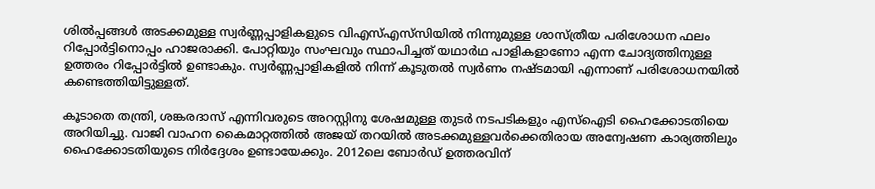ശില്‍പ്പങ്ങള്‍ അടക്കമുള്ള സ്വര്‍ണ്ണപ്പാളികളുടെ വിഎസ്എസ്‌സിയില്‍ നിന്നുമുള്ള ശാസ്ത്രീയ പരിശോധന ഫലം റിപ്പോര്‍ട്ടിനൊപ്പം ഹാജരാക്കി. പോറ്റിയും സംഘവും സ്ഥാപിച്ചത് യഥാര്‍ഥ പാളികളാണോ എന്ന ചോദ്യത്തിനുള്ള ഉത്തരം റിപ്പോര്‍ട്ടില്‍ ഉണ്ടാകും. സ്വര്‍ണ്ണപ്പാളികളില്‍ നിന്ന് കൂടുതല്‍ സ്വര്‍ണം നഷ്ടമായി എന്നാണ് പരിശോധനയില്‍ കണ്ടെത്തിയിട്ടുള്ളത്.

കൂടാതെ തന്ത്രി, ശങ്കരദാസ് എന്നിവരുടെ അറസ്റ്റിനു ശേഷമുള്ള തുടര്‍ നടപടികളും എസ്‌ഐടി ഹൈക്കോടതിയെ അറിയിച്ചു. വാജി വാഹന കൈമാറ്റത്തില്‍ അജയ് തറയില്‍ അടക്കമുള്ളവര്‍ക്കെതിരായ അന്വേഷണ കാര്യത്തിലും ഹൈക്കോടതിയുടെ നിര്‍ദ്ദേശം ഉണ്ടായേക്കും. 2012ലെ ബോര്‍ഡ് ഉത്തരവിന്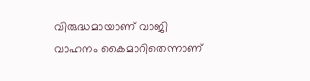വിരുദ്ധമായാണ് വാജി വാഹനം കൈമാറിതെന്നാണ്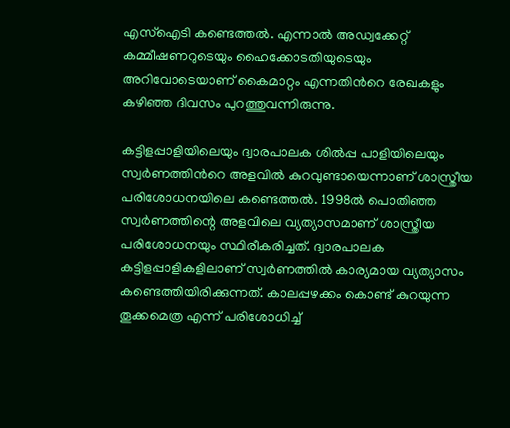എസ്ഐടി കണ്ടെത്തല്‍. എന്നാല്‍ അഡ്വക്കേറ്റ് കമ്മീഷണറുടെയും ഹൈക്കോടതിയുടെയും അറിവോടെയാണ് കൈമാറ്റം എന്നതിന്‍റെ രേഖകളും കഴിഞ്ഞ ദിവസം പുറത്തുവന്നിരുന്നു.

കട്ടിളപ്പാളിയിലെയും ദ്വാരപാലക ശില്‍പ്പ പാളിയിലെയും സ്വര്‍ണത്തിന്‍റെ അളവില്‍ കുറവുണ്ടായെന്നാണ് ശാസ്ത്രീയ പരിശോധനയിലെ കണ്ടെത്തല്‍. 1998ല്‍ പൊതിഞ്ഞ സ്വര്‍ണത്തിന്റെ അളവിലെ വ്യത്യാസമാണ് ശാസ്ത്രീയ പരിശോധനയും സ്ഥിരീകരിച്ചത്. ദ്വാരപാലക കട്ടിളപ്പാളികളിലാണ് സ്വര്‍ണത്തില്‍ കാര്യമായ വ്യത്യാസം കണ്ടെത്തിയിരിക്കുന്നത്. കാലപ്പഴക്കം കൊണ്ട് കുറയുന്ന തൂക്കമെത്ര എന്ന് പരിശോധിച്ച്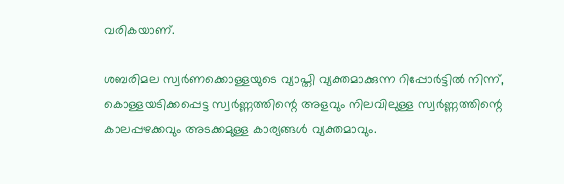വരികയാണ്.

ശബരിമല സ്വര്‍ണക്കൊള്ളയുടെ വ്യാപ്തി വ്യക്തമാക്കുന്ന റിപ്പോര്‍ട്ടില്‍ നിന്ന്, കൊള്ളയടിക്കപ്പെട്ട സ്വര്‍ണ്ണത്തിന്റെ അളവും നിലവിലുള്ള സ്വര്‍ണ്ണത്തിന്റെ കാലപ്പഴക്കവും അടക്കമുള്ള കാര്യങ്ങള്‍ വ്യക്തമാവും.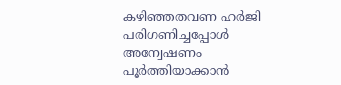കഴിഞ്ഞതവണ ഹര്‍ജി പരിഗണിച്ചപ്പോള്‍ അന്വേഷണം പൂര്‍ത്തിയാക്കാന്‍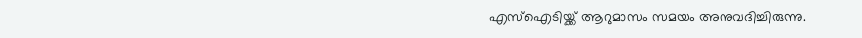എസ്‌ഐടിയ്ക്ക് ആറുമാസം സമയം അനുവദിച്ചിരുന്നു.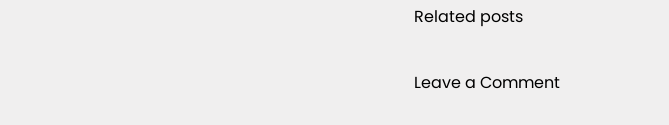Related posts

Leave a Comment